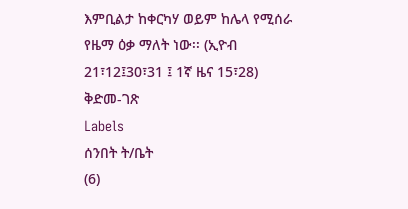እምቢልታ ከቀርካሃ ወይም ከሌላ የሚሰራ የዜማ ዕቃ ማለት ነው፡፡ (ኢዮብ 21፣12፤30፣31 ፤ 1ኛ ዜና 15፣28)
ቅድመ-ገጽ
Labels
ሰንበት ት/ቤት
(6)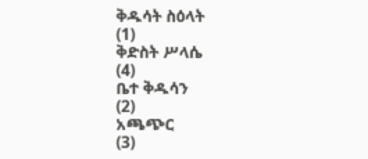ቅዱሳት ስዕላት
(1)
ቅድስት ሥላሴ
(4)
ቤተ ቅዱሳን
(2)
አጫጭር
(3)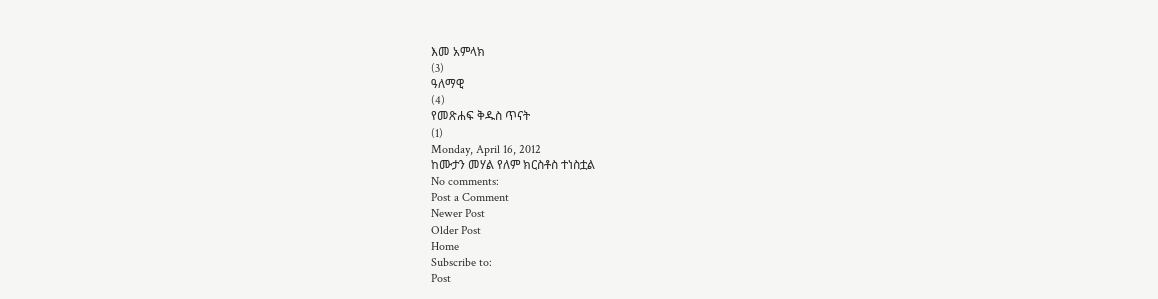እመ አምላክ
(3)
ዓለማዊ
(4)
የመጽሐፍ ቅዱስ ጥናት
(1)
Monday, April 16, 2012
ከሙታን መሃል የለም ክርስቶስ ተነስቷል
No comments:
Post a Comment
Newer Post
Older Post
Home
Subscribe to:
Post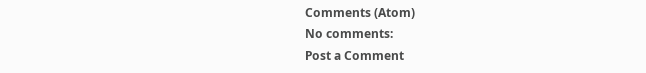Comments (Atom)
No comments:
Post a Comment